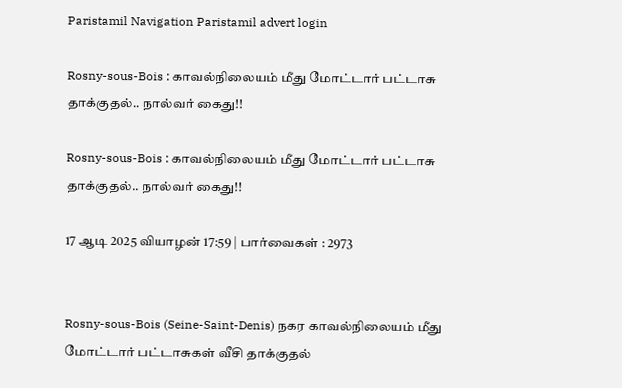Paristamil Navigation Paristamil advert login

Rosny-sous-Bois : காவல்நிலையம் மீது மோட்டார் பட்டாசு தாக்குதல்.. நால்வர் கைது!!

Rosny-sous-Bois : காவல்நிலையம் மீது மோட்டார் பட்டாசு தாக்குதல்.. நால்வர் கைது!!

17 ஆடி 2025 வியாழன் 17:59 | பார்வைகள் : 2973


Rosny-sous-Bois (Seine-Saint-Denis) நகர காவல்நிலையம் மீது மோட்டார் பட்டாசுகள் வீசி தாக்குதல்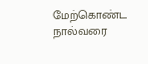மேற்கொண்ட நால்வரை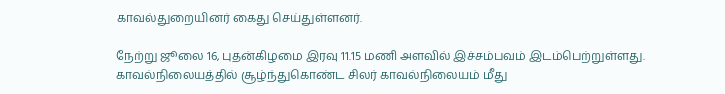காவல்துறையினர் கைது செய்துள்ளனர்.

நேற்று ஜூலை 16, புதன்கிழமை இரவு 11.15 மணி அளவில் இச்சம்பவம் இடம்பெற்றுள்ளது. காவல்நிலையத்தில் சூழ்ந்துகொண்ட சிலர் காவல்நிலையம் மீது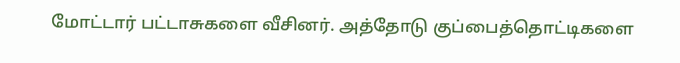மோட்டார் பட்டாசுகளை வீசினர். அத்தோடு குப்பைத்தொட்டிகளை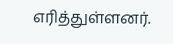எரித்துள்ளனர்.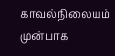காவல்நிலையம் முன்பாக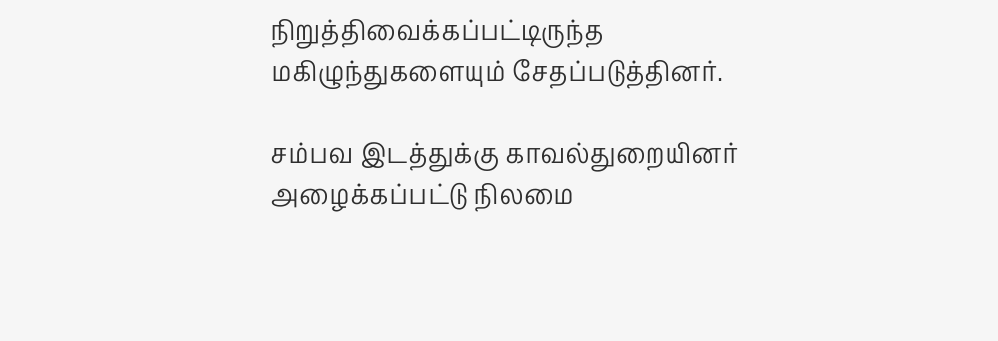நிறுத்திவைக்கப்பட்டிருந்த மகிழுந்துகளையும் சேதப்படுத்தினர்.

சம்பவ இடத்துக்கு காவல்துறையினர் அழைக்கப்பட்டு நிலமை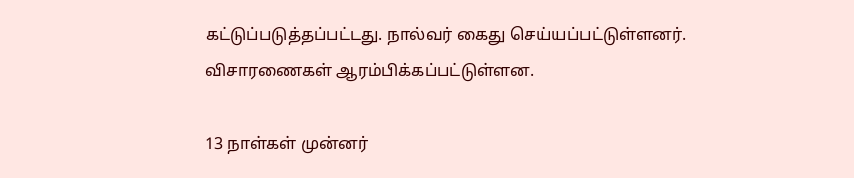கட்டுப்படுத்தப்பட்டது. நால்வர் கைது செய்யப்பட்டுள்ளனர். விசாரணைகள் ஆரம்பிக்கப்பட்டுள்ளன.

13 நாள்கள் முன்னர்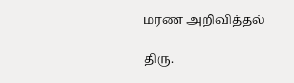மரண அறிவித்தல்

திரு.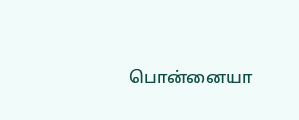பொன்னையா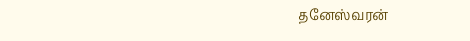தனேஸ்வரன்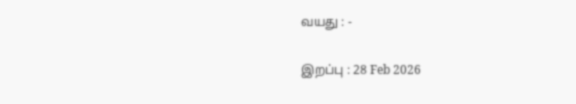வயது : -

இறப்பு : 28 Feb 2026